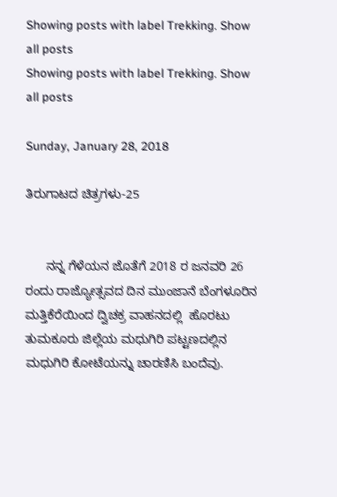Showing posts with label Trekking. Show all posts
Showing posts with label Trekking. Show all posts

Sunday, January 28, 2018

ತಿರುಗಾಟದ ಚಿತ್ರಗಳು-25


      ನನ್ನ ಗೆಳೆಯನ ಜೊತೆಗೆ 2018 ರ ಜನವರಿ 26 ರಂದು ರಾಜ್ಯೋತ್ಸವದ ದಿನ ಮುಂಜಾನೆ ಬೆಂಗಳೂರಿನ ಮತ್ತಿಕೆರೆಯಿಂದ ದ್ವಿಚಕ್ರ ವಾಹನದಲ್ಲಿ  ಹೊರಟು ತುಮಕೂರು ಜಿಲ್ಲೆಯ ಮಧುಗಿರಿ ಪಟ್ಟಣದಲ್ಲಿನ ಮಧುಗಿರಿ ಕೋಟೆಯನ್ನು ಚಾರಣಿಸಿ ಬಂದೆವು.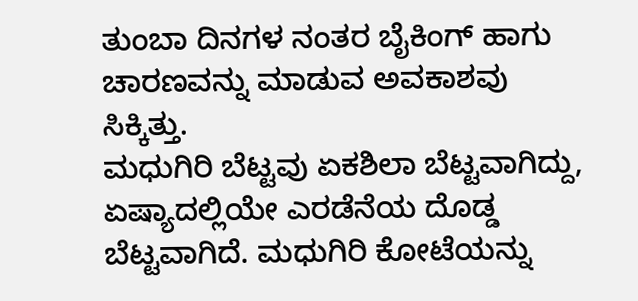ತುಂಬಾ ದಿನಗಳ ನಂತರ ಬೈಕಿಂಗ್ ಹಾಗು ಚಾರಣವನ್ನು ಮಾಡುವ ಅವಕಾಶವು ಸಿಕ್ಕಿತ್ತು.
ಮಧುಗಿರಿ ಬೆಟ್ಟವು ಏಕಶಿಲಾ ಬೆಟ್ಟವಾಗಿದ್ದು, ಏಷ್ಯಾದಲ್ಲಿಯೇ ಎರಡೆನೆಯ ದೊಡ್ಡ ಬೆಟ್ಟವಾಗಿದೆ. ಮಧುಗಿರಿ ಕೋಟೆಯನ್ನು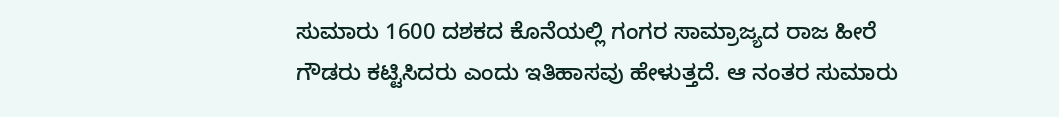ಸುಮಾರು 1600 ದಶಕದ ಕೊನೆಯಲ್ಲಿ ಗಂಗರ ಸಾಮ್ರಾಜ್ಯದ ರಾಜ ಹೀರೆ ಗೌಡರು ಕಟ್ಟಿಸಿದರು ಎಂದು ಇತಿಹಾಸವು ಹೇಳುತ್ತದೆ. ಆ ನಂತರ ಸುಮಾರು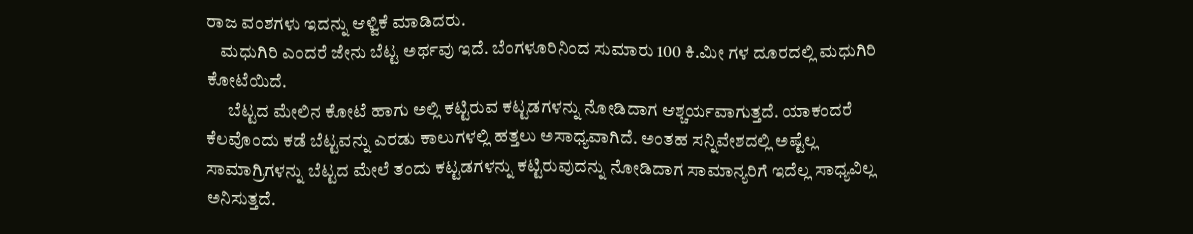ರಾಜ ವಂಶಗಳು ಇದನ್ನು ಆಳ್ವಿಕೆ ಮಾಡಿದರು.
    ಮಧುಗಿರಿ ಎಂದರೆ ಜೇನು ಬೆಟ್ಟ ಅರ್ಥವು ಇದೆ. ಬೆಂಗಳೂರಿನಿಂದ ಸುಮಾರು 100 ಕಿ.ಮೀ ಗಳ ದೂರದಲ್ಲಿ ಮಧುಗಿರಿ ಕೋಟೆಯಿದೆ.
      ಬೆಟ್ಟದ ಮೇಲಿನ ಕೋಟೆ ಹಾಗು ಅಲ್ಲಿ ಕಟ್ಟಿರುವ ಕಟ್ಟಡಗಳನ್ನು ನೋಡಿದಾಗ ಆಶ್ಚರ್ಯವಾಗುತ್ತದೆ. ಯಾಕಂದರೆ ಕೆಲವೊಂದು ಕಡೆ ಬೆಟ್ಟವನ್ನು ಎರಡು ಕಾಲುಗಳಲ್ಲಿ ಹತ್ತಲು ಅಸಾಧ್ಯವಾಗಿದೆ. ಅಂತಹ ಸನ್ನಿವೇಶದಲ್ಲಿ ಅಷ್ಟೆಲ್ಲ ಸಾಮಾಗ್ರಿಗಳನ್ನು ಬೆಟ್ಟದ ಮೇಲೆ ತಂದು ಕಟ್ಟಡಗಳನ್ನು ಕಟ್ಟಿರುವುದನ್ನು ನೋಡಿದಾಗ ಸಾಮಾನ್ಯರಿಗೆ ಇದೆಲ್ಲ ಸಾಧ್ಯವಿಲ್ಲ ಅನಿಸುತ್ತದೆ.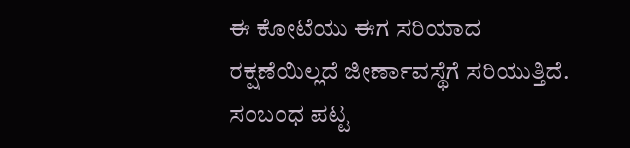ಈ ಕೋಟೆಯು ಈಗ ಸರಿಯಾದ ರಕ್ಷಣೆಯಿಲ್ಲದೆ ಜೀರ್ಣಾವಸ್ಥೆಗೆ ಸರಿಯುತ್ತಿದೆ. ಸಂಬಂಧ ಪಟ್ಟ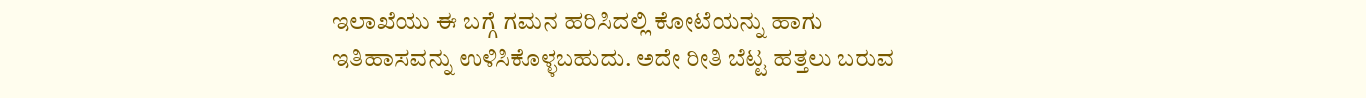ಇಲಾಖೆಯು ಈ ಬಗ್ಗೆ ಗಮನ ಹರಿಸಿದಲ್ಲಿ ಕೋಟೆಯನ್ನು ಹಾಗು ಇತಿಹಾಸವನ್ನು ಉಳಿಸಿಕೊಳ್ಳಬಹುದು. ಅದೇ ರೀತಿ ಬೆಟ್ಟ ಹತ್ತಲು ಬರುವ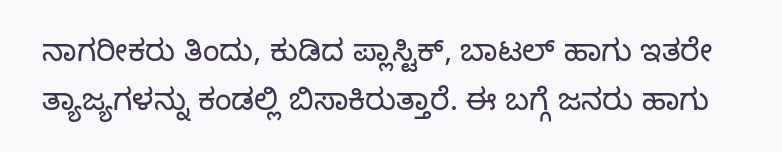ನಾಗರೀಕರು ತಿಂದು, ಕುಡಿದ ಪ್ಲಾಸ್ಟಿಕ್, ಬಾಟಲ್ ಹಾಗು ಇತರೇ ತ್ಯಾಜ್ಯಗಳನ್ನು ಕಂಡಲ್ಲಿ ಬಿಸಾಕಿರುತ್ತಾರೆ. ಈ ಬಗ್ಗೆ ಜನರು ಹಾಗು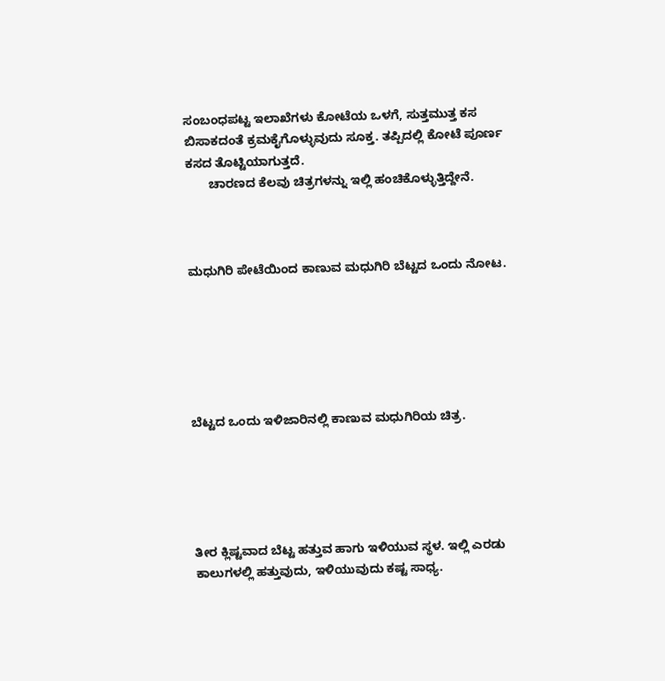ಸಂಬಂಧಪಟ್ಟ ಇಲಾಖೆಗಳು ಕೋಟೆಯ ಒಳಗೆ, ಸುತ್ತಮುತ್ತ ಕಸ ಬಿಸಾಕದಂತೆ ಕ್ರಮಕೈಗೊಳ್ಳುವುದು ಸೂಕ್ತ. ತಪ್ಪಿದಲ್ಲಿ ಕೋಟೆ ಪೂರ್ಣ ಕಸದ ತೊಟ್ಟಿಯಾಗುತ್ತದೆ.
       ಚಾರಣದ ಕೆಲವು ಚಿತ್ರಗಳನ್ನು ಇಲ್ಲಿ ಹಂಚಿಕೊಳ್ಳುತ್ತಿದ್ದೇನೆ.



ಮಧುಗಿರಿ ಪೇಟೆಯಿಂದ ಕಾಣುವ ಮಧುಗಿರಿ ಬೆಟ್ಟದ ಒಂದು ನೋಟ.






ಬೆಟ್ಟದ ಒಂದು ಇಳಿಜಾರಿನಲ್ಲಿ ಕಾಣುವ ಮಧುಗಿರಿಯ ಚಿತ್ರ.





ತೀರ ಕ್ಲಿಷ್ಟವಾದ ಬೆಟ್ಟ ಹತ್ತುವ ಹಾಗು ಇಳಿಯುವ ಸ್ಥಳ. ಇಲ್ಲಿ ಎರಡು ಕಾಲುಗಳಲ್ಲಿ ಹತ್ತುವುದು, ಇಳಿಯುವುದು ಕಷ್ಟ ಸಾಧ್ಯ.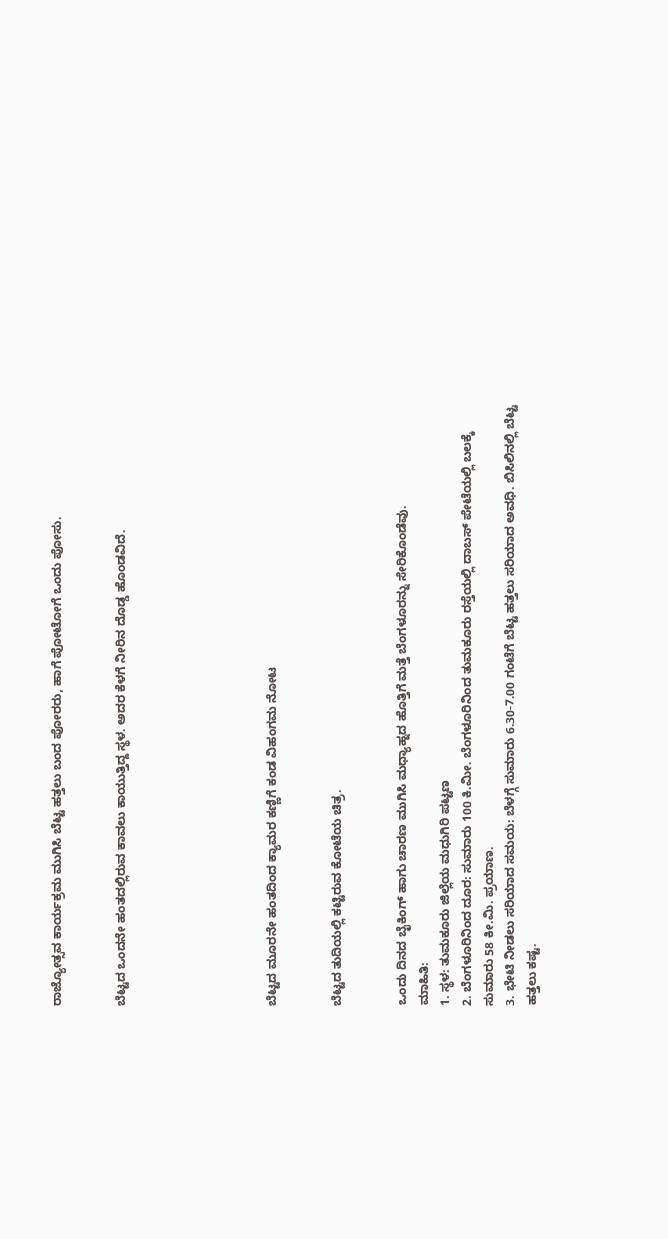ರಾಜ್ಯೋತ್ಸವ ಕಾರ್ಯಕ್ರಮ ಮುಗಿಸಿ ಬೆಟ್ಟ ಹತ್ತಲು ಬಂದ ಪೋರರು, ಹಾಗೆ ಪೋಟೋಗೆ ಒಂದು ಪೋಸು.


ಬೆಟ್ಟದ ಒಂದನೇ ಹಂತದಲ್ಲಿರುವ ಕಾವಲು ಕಾಯುತ್ತಿದ್ದ ಸ್ಥಳ. ಅದರ ಕೆಳಗೆ ನೀರಿನ ದೊಡ್ಡ ಹೊಂಡವಿದೆ.






ಬೆಟ್ಟದ ಮೂರನೇ ಹಂತದಿಂದ ಕ್ಯಾಮರ ಕಣ್ಣಿಗೆ ಕಂಡ ವಿಹಂಗಮ ನೋಟ


ಬೆಟ್ಟದ ತುದಿಯಲ್ಲಿ ಕಟ್ಟಿರುವ ಕೋಟೆಯ ಚಿತ್ರ.


ಒಂದು ದಿನದ ಬೈಕಿಂಗ್ ಹಾಗು ಚಾರಣ ಮುಗಿಸಿ ಮಧ್ಯಾಹ್ನದ ಹೊತ್ತಿಗೆ ಮತ್ತೆ ಬೆಂಗಳೂರನ್ನು ಸೇರಿಕೊಂಡೆವು.
ಮಾಹಿತಿ:
1. ಸ್ಥಳ: ತುಮಕೂರು ಜಿಲ್ಲೆಯ ಮಧುಗಿರಿ ಪಟ್ಟಣ
2. ಬೆಂಗಳೂರಿನಿಂದ ದೂರ: ಸುಮಾರು 100 ಕಿ.ಮೀ. ಬೆಂಗಳೂರಿನಿಂದ ತುಮಕೂರು ರಸ್ತೆಯಲ್ಲಿ ದಾಬಸ್ ಪೇಟೆಯಲ್ಲಿ ಬಲಕ್ಕೆ ಸುಮಾರು 58 ಕೀ.ಮಿ. ಪ್ರಯಾಣ.
3. ಭೇಟಿ ನೀಡಲು ಸರಿಯಾದ ಸಮಯ: ಬೆಳಗ್ಗೆ ಸುಮಾರು 6.30-7.00 ಗಂಟೆಗೆ ಬೆಟ್ಟ ಹತ್ತಲು ಸರಿಯಾದ ಅವಧಿ. ಬಿಸಿಲಿನಲ್ಲಿ ಬೆಟ್ಟ ಹತ್ತಲು ಕಷ್ಟ.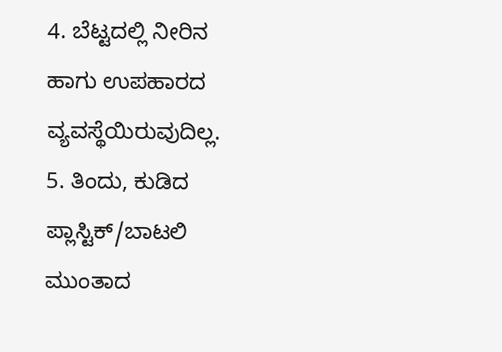4. ಬೆಟ್ಟದಲ್ಲಿ ನೀರಿನ ಹಾಗು ಉಪಹಾರದ ವ್ಯವಸ್ಥೆಯಿರುವುದಿಲ್ಲ.
5. ತಿಂದು, ಕುಡಿದ ಪ್ಲಾಸ್ಟಿಕ್/ಬಾಟಲಿ ಮುಂತಾದ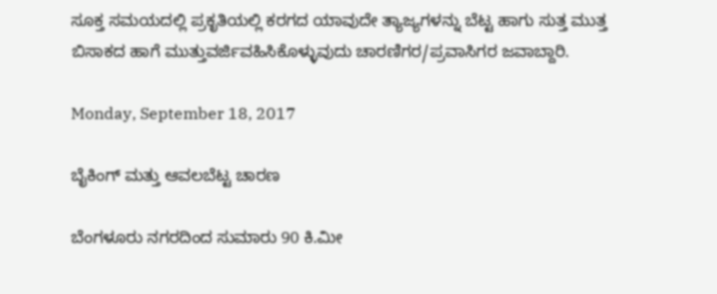ಸೂಕ್ತ ಸಮಯದಲ್ಲಿ ಪ್ರಕೃತಿಯಲ್ಲಿ ಕರಗದ ಯಾವುದೇ ತ್ಯಾಜ್ಯಗಳನ್ನು ಬೆಟ್ಟ ಹಾಗು ಸುತ್ತ ಮುತ್ತ ಬಿಸಾಕದ ಹಾಗೆ ಮುತ್ತುವರ್ಜಿವಹಿಸಿಕೊಳ್ಳುವುದು ಚಾರಣಿಗರ/ಪ್ರವಾಸಿಗರ ಜವಾಬ್ದಾರಿ.

Monday, September 18, 2017

ಬೈಕಿಂಗ್ ಮತ್ತು ಆವಲಬೆಟ್ಟ ಚಾರಣ

ಬೆಂಗಳೂರು ನಗರದಿಂದ ಸುಮಾರು 90 ಕಿ.ಮೀ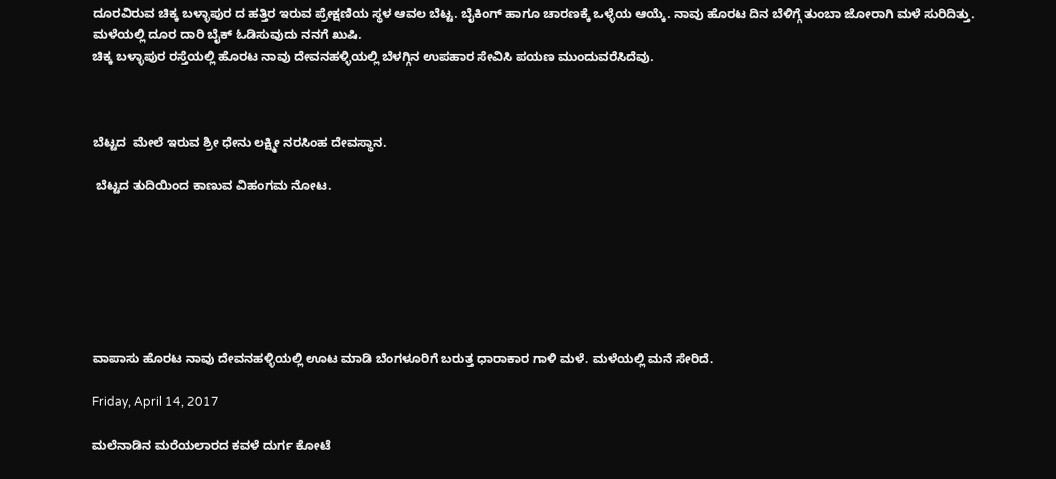ದೂರವಿರುವ ಚಿಕ್ಕ ಬಳ್ಳಾಪುರ ದ ಹತ್ತಿರ ಇರುವ ಪ್ರೇಕ್ಷಣಿಯ ಸ್ಥಳ ಆವಲ ಬೆಟ್ಟ. ಬೈಕಿಂಗ್ ಹಾಗೂ ಚಾರಣಕ್ಕೆ ಒಳ್ಳೆಯ ಆಯ್ಕೆ. ನಾವು ಹೊರಟ ದಿನ ಬೆಳಿಗ್ಗೆ ತುಂಬಾ ಜೋರಾಗಿ ಮಳೆ ಸುರಿದಿತ್ತು. ಮಳೆಯಲ್ಲಿ ದೂರ ದಾರಿ ಬೈಕ್ ಓಡಿಸುವುದು ನನಗೆ ಖುಷಿ.
ಚಿಕ್ಕ ಬಳ್ಳಾಪುರ ರಸ್ತೆಯಲ್ಲಿ ಹೊರಟ ನಾವು ದೇವನಹಳ್ಳಿಯಲ್ಲಿ ಬೆಳಗ್ಗಿನ ಉಪಹಾರ ಸೇವಿಸಿ ಪಯಣ ಮುಂದುವರೆಸಿದೆವು.



ಬೆಟ್ಟದ  ಮೇಲೆ ಇರುವ ಶ್ರೀ ಧೇನು ಲಕ್ಷ್ಮೀ ನರಸಿಂಹ ದೇವಸ್ಥಾನ.

 ಬೆಟ್ಟದ ತುದಿಯಿಂದ ಕಾಣುವ ವಿಹಂಗಮ ನೋಟ.







ವಾಪಾಸು ಹೊರಟ ನಾವು ದೇವನಹಳ್ಳಿಯಲ್ಲಿ ಊಟ ಮಾಡಿ ಬೆಂಗಳೂರಿಗೆ ಬರುತ್ತ ಧಾರಾಕಾರ ಗಾಳಿ ಮಳೆ. ಮಳೆಯಲ್ಲಿ ಮನೆ ಸೇರಿದೆ.

Friday, April 14, 2017

ಮಲೆನಾಡಿನ ಮರೆಯಲಾರದ ಕವಳೆ ದುರ್ಗ ಕೋಟೆ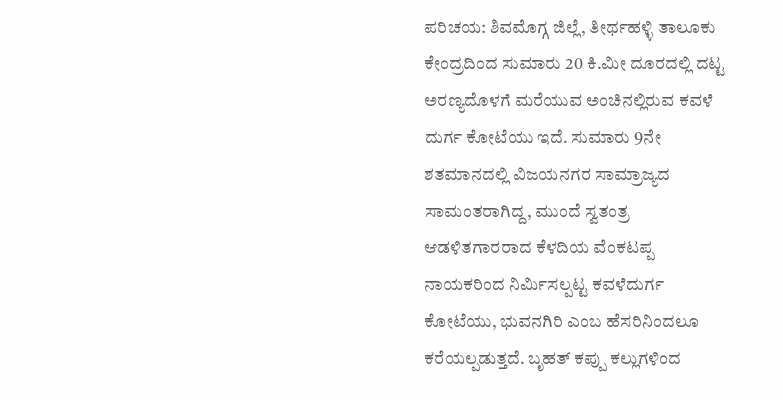ಪರಿಚಯ: ಶಿವಮೊಗ್ಗ ಜಿಲ್ಲೆ, ತೀರ್ಥಹಳ್ಳಿ ತಾಲೂಕು ಕೇಂದ್ರದಿಂದ ಸುಮಾರು 20 ಕಿ.ಮೀ ದೂರದಲ್ಲಿ ದಟ್ಟ ಅರಣ್ಯದೊಳಗೆ ಮರೆಯುವ ಅಂಚಿನಲ್ಲಿರುವ ಕವಳೆ ದುರ್ಗ ಕೋಟೆಯು ಇದೆ. ಸುಮಾರು 9ನೇ ಶತಮಾನದಲ್ಲಿ ವಿಜಯನಗರ ಸಾಮ್ರಾಜ್ಯದ ಸಾಮಂತರಾಗಿದ್ದ, ಮುಂದೆ ಸ್ವತಂತ್ರ ಆಡಳಿತಗಾರರಾದ ಕೆಳದಿಯ ವೆಂಕಟಪ್ಪ ನಾಯಕರಿಂದ ನಿರ್ಮಿಸಲ್ಪಟ್ಟ ಕವಳೆದುರ್ಗ ಕೋಟೆಯು, ಭುವನಗಿರಿ ಎಂಬ ಹೆಸರಿನಿಂದಲೂ ಕರೆಯಲ್ಪಡುತ್ತದೆ. ಬೃಹತ್ ಕಪ್ಪು ಕಲ್ಲುಗಳಿಂದ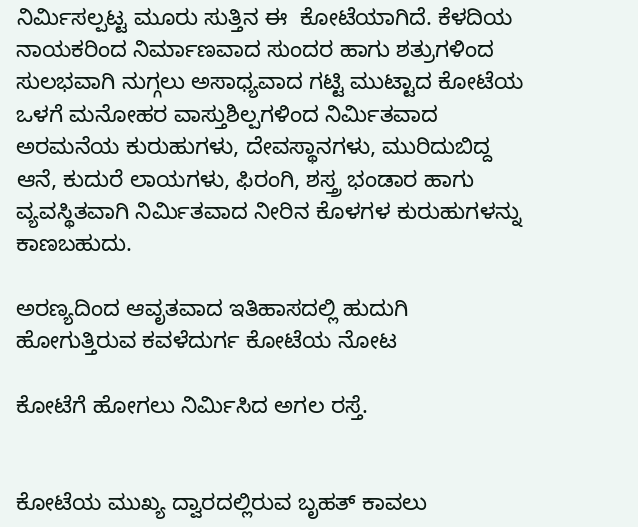ನಿರ್ಮಿಸಲ್ಪಟ್ಟ ಮೂರು ಸುತ್ತಿನ ಈ  ಕೋಟೆಯಾಗಿದೆ. ಕೆಳದಿಯ ನಾಯಕರಿಂದ ನಿರ್ಮಾಣವಾದ ಸುಂದರ ಹಾಗು ಶತ್ರುಗಳಿಂದ ಸುಲಭವಾಗಿ ನುಗ್ಗಲು ಅಸಾಧ್ಯವಾದ ಗಟ್ಟಿ ಮುಟ್ಟಾದ ಕೋಟೆಯ ಒಳಗೆ ಮನೋಹರ ವಾಸ್ತುಶಿಲ್ಪಗಳಿಂದ ನಿರ್ಮಿತವಾದ ಅರಮನೆಯ ಕುರುಹುಗಳು, ದೇವಸ್ಥಾನಗಳು, ಮುರಿದುಬಿದ್ದ ಆನೆ, ಕುದುರೆ ಲಾಯಗಳು, ಫಿರಂಗಿ, ಶಸ್ತ್ರ ಭಂಡಾರ ಹಾಗು ವ್ಯವಸ್ಥಿತವಾಗಿ ನಿರ್ಮಿತವಾದ ನೀರಿನ ಕೊಳಗಳ ಕುರುಹುಗಳನ್ನು ಕಾಣಬಹುದು.

ಅರಣ್ಯದಿಂದ ಆವೃತವಾದ ಇತಿಹಾಸದಲ್ಲಿ ಹುದುಗಿ ಹೋಗುತ್ತಿರುವ ಕವಳೆದುರ್ಗ ಕೋಟೆಯ ನೋಟ

ಕೋಟೆಗೆ ಹೋಗಲು ನಿರ್ಮಿಸಿದ ಅಗಲ ರಸ್ತೆ.


ಕೋಟೆಯ ಮುಖ್ಯ ದ್ವಾರದಲ್ಲಿರುವ ಬೃಹತ್ ಕಾವಲು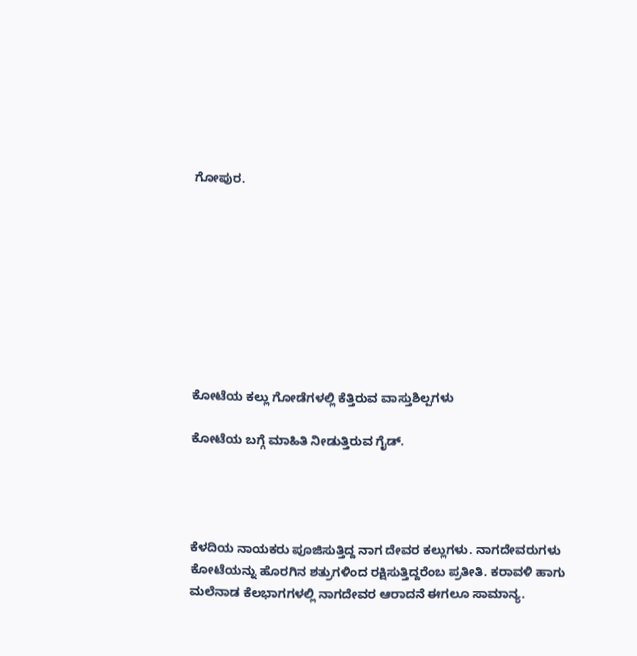ಗೋಪುರ.









ಕೋಟೆಯ ಕಲ್ಲು ಗೋಡೆಗಳಲ್ಲಿ ಕೆತ್ತಿರುವ ವಾಸ್ತುಶಿಲ್ಪಗಳು

ಕೋಟೆಯ ಬಗ್ಗೆ ಮಾಹಿತಿ ನೀಡುತ್ತಿರುವ ಗೈಡ್.




ಕೆಳದಿಯ ನಾಯಕರು ಪೂಜಿಸುತ್ತಿದ್ದ ನಾಗ ದೇವರ ಕಲ್ಲುಗಳು. ನಾಗದೇವರುಗಳು ಕೋಟೆಯನ್ನು ಹೊರಗಿನ ಶತ್ರುಗಳಿಂದ ರಕ್ಷಿಸುತ್ತಿದ್ದರೆಂಬ ಪ್ರತೀತಿ. ಕರಾವಳಿ ಹಾಗು ಮಲೆನಾಡ ಕೆಲಭಾಗಗಳಲ್ಲಿ ನಾಗದೇವರ ಆರಾದನೆ ಈಗಲೂ ಸಾಮಾನ್ಯ.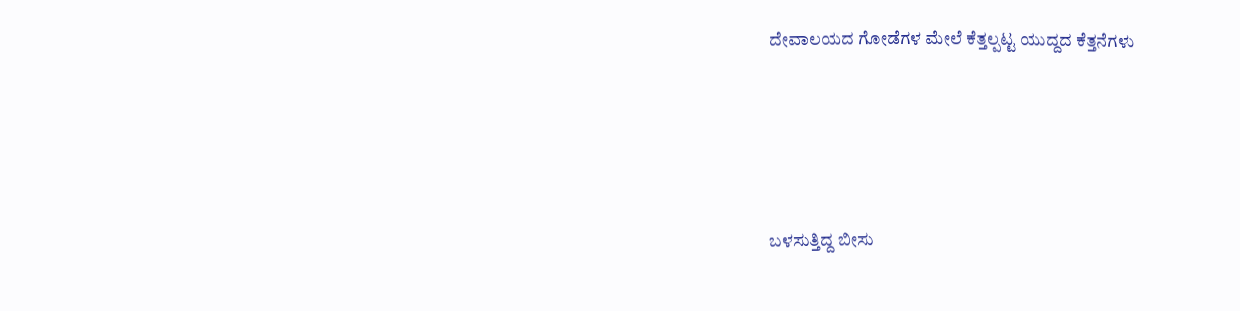ದೇವಾಲಯದ ಗೋಡೆಗಳ ಮೇಲೆ ಕೆತ್ತಲ್ಪಟ್ಟ ಯುದ್ದದ ಕೆತ್ತನೆಗಳು





ಬಳಸುತ್ತಿದ್ದ ಬೀಸು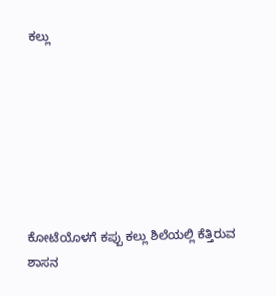ಕಲ್ಲು







ಕೋಟೆಯೊಳಗೆ ಕಪ್ಪು ಕಲ್ಲು ಶಿಲೆಯಲ್ಲಿ ಕೆತ್ತಿರುವ ಶಾಸನ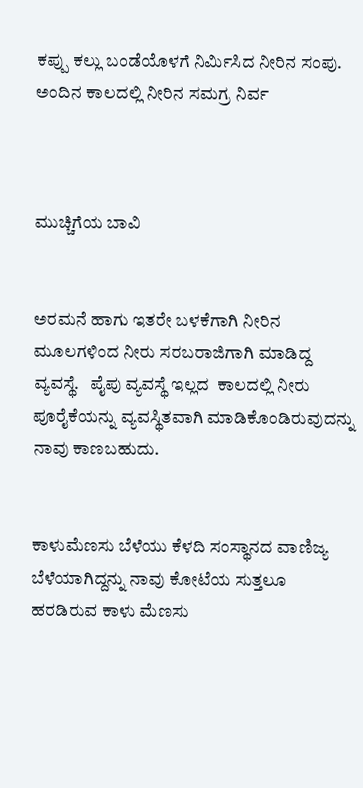ಕಪ್ಪು ಕಲ್ಲು ಬಂಡೆಯೊಳಗೆ ನಿರ್ಮಿಸಿದ ನೀರಿನ ಸಂಪು. ಅಂದಿನ ಕಾಲದಲ್ಲಿ ನೀರಿನ ಸಮಗ್ರ ನಿರ್ವ



ಮುಚ್ಚಿಗೆಯ ಬಾವಿ


ಅರಮನೆ ಹಾಗು ಇತರೇ ಬಳಕೆಗಾಗಿ ನೀರಿನ ಮೂಲಗಳಿಂದ ನೀರು ಸರಬರಾಜಿಗಾಗಿ ಮಾಡಿದ್ದ ವ್ಯವಸ್ಥೆ.   ಪೈಪು ವ್ಯವಸ್ಥೆ ಇಲ್ಲದ  ಕಾಲದಲ್ಲಿ ನೀರು ಪೂರೈಕೆಯನ್ನು ವ್ಯವಸ್ಥಿತವಾಗಿ ಮಾಡಿಕೊಂಡಿರುವುದನ್ನು ನಾವು ಕಾಣಬಹುದು.


ಕಾಳುಮೆಣಸು ಬೆಳೆಯು ಕೆಳದಿ ಸಂಸ್ಥಾನದ ವಾಣಿಜ್ಯ ಬೆಳೆಯಾಗಿದ್ದನ್ನು ನಾವು ಕೋಟೆಯ ಸುತ್ತಲೂ ಹರಡಿರುವ ಕಾಳು ಮೆಣಸು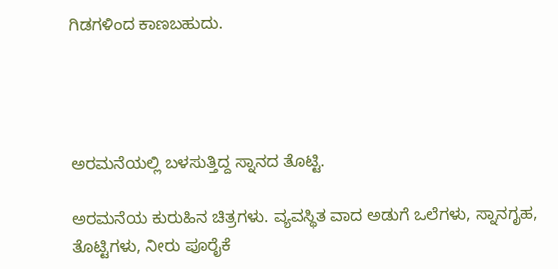ಗಿಡಗಳಿಂದ ಕಾಣಬಹುದು.




ಅರಮನೆಯಲ್ಲಿ ಬಳಸುತ್ತಿದ್ದ ಸ್ನಾನದ ತೊಟ್ಟಿ.

ಅರಮನೆಯ ಕುರುಹಿನ ಚಿತ್ರಗಳು. ವ್ಯವಸ್ಥಿತ ವಾದ ಅಡುಗೆ ಒಲೆಗಳು, ಸ್ನಾನಗೃಹ, ತೊಟ್ಟಿಗಳು, ನೀರು ಪೂರೈಕೆ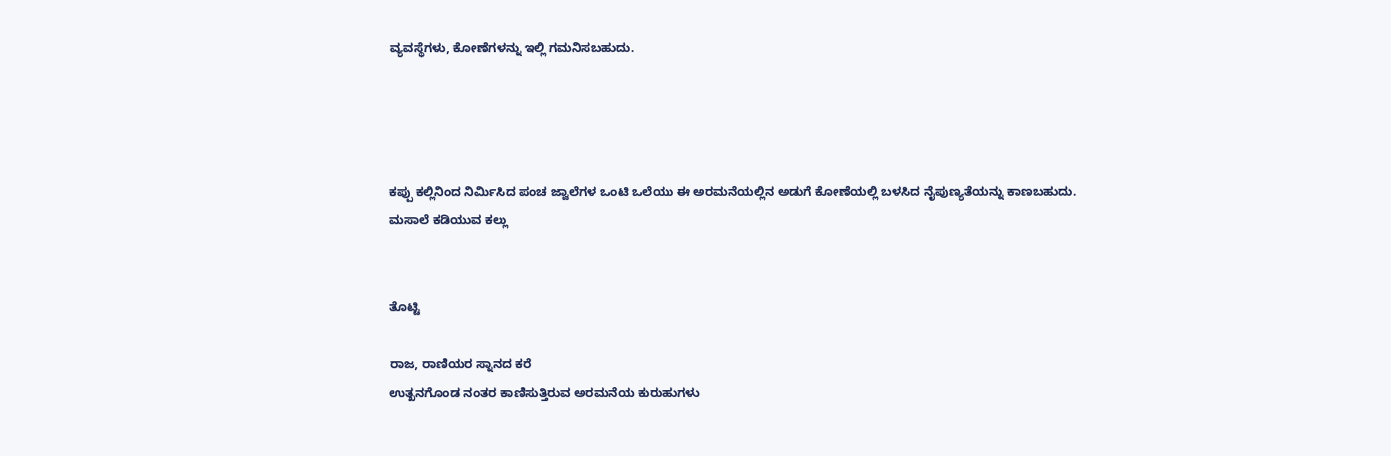ವ್ಯವಸ್ಥೆಗಳು, ಕೋಣೆಗಳನ್ನು ಇಲ್ಲಿ ಗಮನಿಸಬಹುದು.




ಕಪ್ಪು ಕಲ್ಲಿನಿಂದ ನಿರ್ಮಿಸಿದ ಪಂಚ ಜ್ವಾಲೆಗಳ ಒಂಟಿ ಒಲೆಯು ಈ ಅರಮನೆಯಲ್ಲಿನ ಅಡುಗೆ ಕೋಣೆಯಲ್ಲಿ ಬಳಸಿದ ನೈಪುಣ್ಯತೆಯನ್ನು ಕಾಣಬಹುದು.
ಮಸಾಲೆ ಕಡಿಯುವ ಕಲ್ಲು


ತೊಟ್ಟಿ

ರಾಜ, ರಾಣಿಯರ ಸ್ನಾನದ ಕರೆ
ಉತ್ಖನಗೊಂಡ ನಂತರ ಕಾಣಿಸುತ್ತಿರುವ ಅರಮನೆಯ ಕುರುಹುಗಳು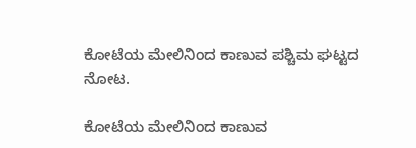ಕೋಟೆಯ ಮೇಲಿನಿಂದ ಕಾಣುವ ಪಶ್ಚಿಮ ಘಟ್ಟದ ನೋಟ.

ಕೋಟೆಯ ಮೇಲಿನಿಂದ ಕಾಣುವ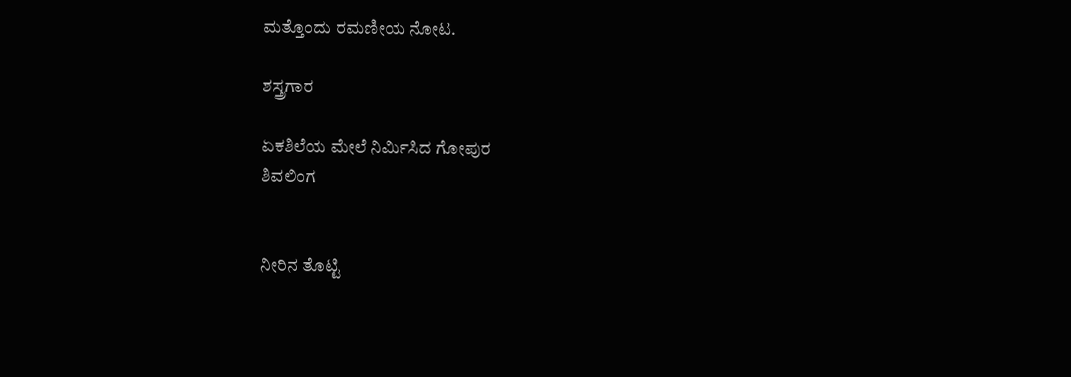ಮತ್ತೊಂದು ರಮಣೀಯ ನೋಟ.

ಶಸ್ತ್ರಗಾರ

ಏಕಶಿಲೆಯ ಮೇಲೆ ನಿರ್ಮಿಸಿದ ಗೋಪುರ
ಶಿವಲಿಂಗ


ನೀರಿನ ತೊಟ್ಟಿ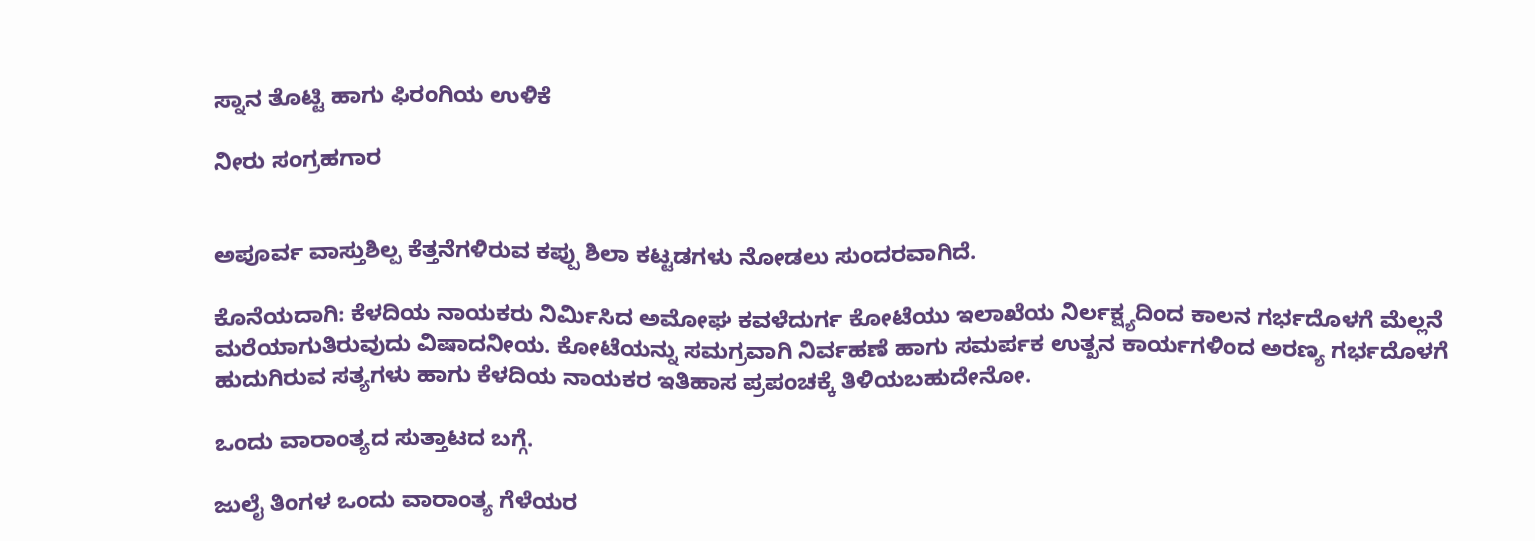ಸ್ನಾನ ತೊಟ್ಟಿ ಹಾಗು ಫಿರಂಗಿಯ ಉಳಿಕೆ

ನೀರು ಸಂಗ್ರಹಗಾರ


ಅಪೂರ್ವ ವಾಸ್ತುಶಿಲ್ಪ ಕೆತ್ತನೆಗಳಿರುವ ಕಪ್ಪು ಶಿಲಾ ಕಟ್ಟಡಗಳು ನೋಡಲು ಸುಂದರವಾಗಿದೆ.

ಕೊನೆಯದಾಗಿ: ಕೆಳದಿಯ ನಾಯಕರು ನಿರ್ಮಿಸಿದ ಅಮೋಘ ಕವಳೆದುರ್ಗ ಕೋಟೆಯು ಇಲಾಖೆಯ ನಿರ್ಲಕ್ಷ್ಯದಿಂದ ಕಾಲನ ಗರ್ಭದೊಳಗೆ ಮೆಲ್ಲನೆ ಮರೆಯಾಗುತಿರುವುದು ವಿಷಾದನೀಯ. ಕೋಟೆಯನ್ನು ಸಮಗ್ರವಾಗಿ ನಿರ್ವಹಣೆ ಹಾಗು ಸಮರ್ಪಕ ಉತ್ಖನ ಕಾರ್ಯಗಳಿಂದ ಅರಣ್ಯ ಗರ್ಭದೊಳಗೆ ಹುದುಗಿರುವ ಸತ್ಯಗಳು ಹಾಗು ಕೆಳದಿಯ ನಾಯಕರ ಇತಿಹಾಸ ಪ್ರಪಂಚಕ್ಕೆ ತಿಳಿಯಬಹುದೇನೋ.

ಒಂದು ವಾರಾಂತ್ಯದ ಸುತ್ತಾಟದ ಬಗ್ಗೆ.

ಜುಲೈ ತಿಂಗಳ ಒಂದು ವಾರಾಂತ್ಯ ಗೆಳೆಯರ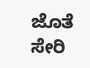ಜೊತೆ ಸೇರಿ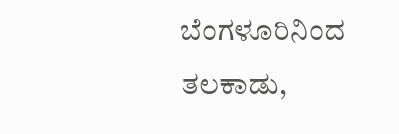ಬೆಂಗಳೂರಿನಿಂದ ತಲಕಾಡು,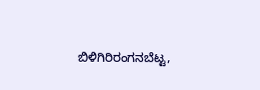ಬಿಳಿಗಿರಿರಂಗನಬೆಟ್ಟ,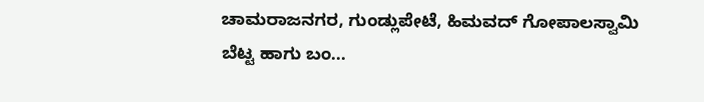ಚಾಮರಾಜನಗರ, ಗುಂಡ್ಲುಪೇಟೆ, ಹಿಮವದ್ ಗೋಪಾಲಸ್ವಾಮಿ ಬೆಟ್ಟ ಹಾಗು ಬಂ...